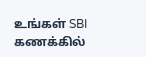உங்கள் SBI கணக்கில்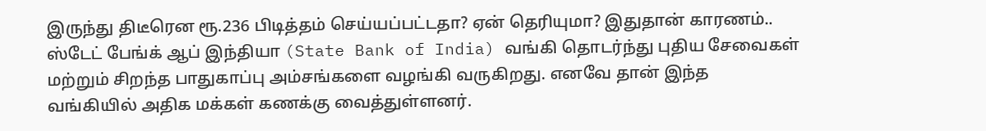இருந்து திடீரென ரூ.236 பிடித்தம் செய்யப்பட்டதா? ஏன் தெரியுமா? இதுதான் காரணம்..
ஸ்டேட் பேங்க் ஆப் இந்தியா (State Bank of India) வங்கி தொடர்ந்து புதிய சேவைகள் மற்றும் சிறந்த பாதுகாப்பு அம்சங்களை வழங்கி வருகிறது. எனவே தான் இந்த வங்கியில் அதிக மக்கள் கணக்கு வைத்துள்ளனர்.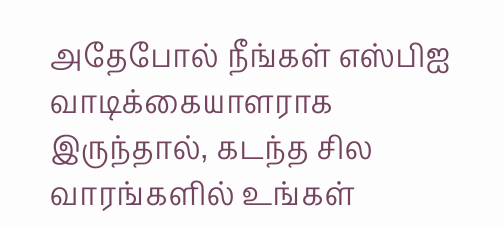அதேபோல் நீங்கள் எஸ்பிஐ வாடிக்கையாளராக இருந்தால், கடந்த சில வாரங்களில் உங்கள்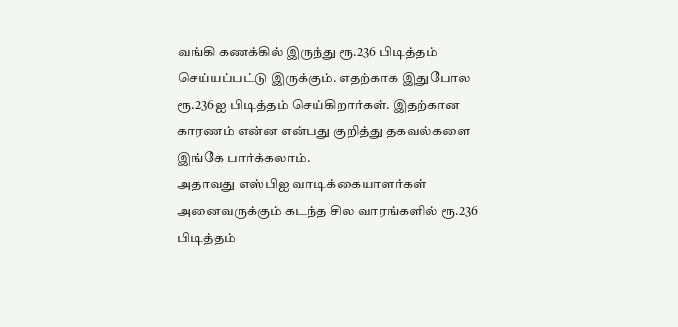வங்கி கணக்கில் இருந்து ரூ.236 பிடித்தம் செய்யப்பட்டு இருக்கும். எதற்காக இதுபோல ரூ.236ஐ பிடித்தம் செய்கிறார்கள். இதற்கான காரணம் என்ன என்பது குறித்து தகவல்களை இங்கே பார்க்கலாம்.
அதாவது எஸ்பிஐ வாடிக்கையாளர்கள் அனைவருக்கும் கடந்த சில வாரங்களில் ரூ.236 பிடித்தம்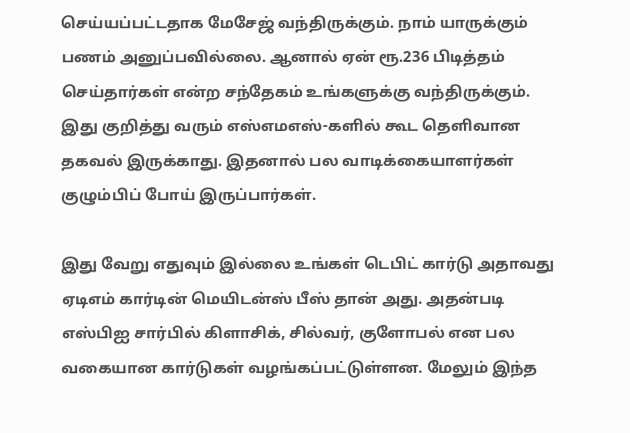செய்யப்பட்டதாக மேசேஜ் வந்திருக்கும். நாம் யாருக்கும் பணம் அனுப்பவில்லை. ஆனால் ஏன் ரூ.236 பிடித்தம் செய்தார்கள் என்ற சந்தேகம் உங்களுக்கு வந்திருக்கும். இது குறித்து வரும் எஸ்எமஎஸ்-களில் கூட தெளிவான தகவல் இருக்காது. இதனால் பல வாடிக்கையாளர்கள் குழும்பிப் போய் இருப்பார்கள்.

இது வேறு எதுவும் இல்லை உங்கள் டெபிட் கார்டு அதாவது ஏடிஎம் கார்டின் மெயிடன்ஸ் பீஸ் தான் அது. அதன்படி எஸ்பிஐ சார்பில் கிளாசிக், சில்வர், குளோபல் என பல வகையான கார்டுகள் வழங்கப்பட்டுள்ளன. மேலும் இந்த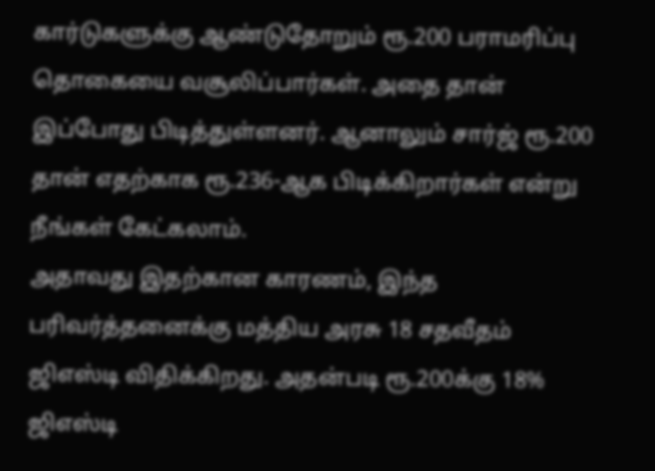கார்டுகளுக்கு ஆண்டுதோறும் ரூ.200 பராமரிப்பு தொகையை வசூலிப்பார்கள். அதை தான் இப்போது பிடித்துள்ளனர். ஆனாலும் சார்ஜ் ரூ.200 தான் எதற்காக ரூ.236-ஆக பிடிக்கிறார்கள் என்று நீங்கள் கேட்கலாம்.
அதாவது இதற்கான காரணம், இந்த பரிவர்த்தனைக்கு மத்திய அரசு 18 சதவீதம் ஜிஎஸ்டி விதிக்கிறது. அதன்படி ரூ.200க்கு 18% ஜிஎஸ்டி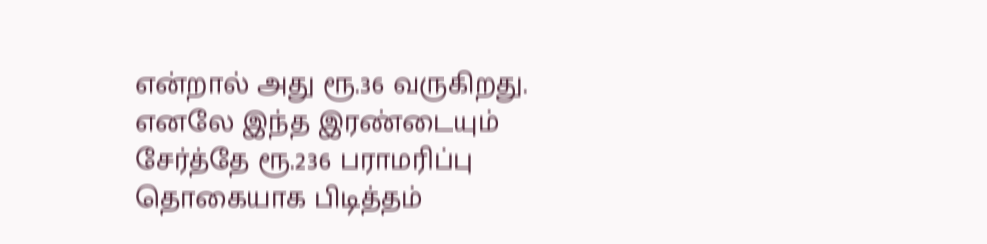என்றால் அது ரூ.36 வருகிறது. எனலே இந்த இரண்டையும் சேர்த்தே ரூ.236 பராமரிப்பு தொகையாக பிடித்தம்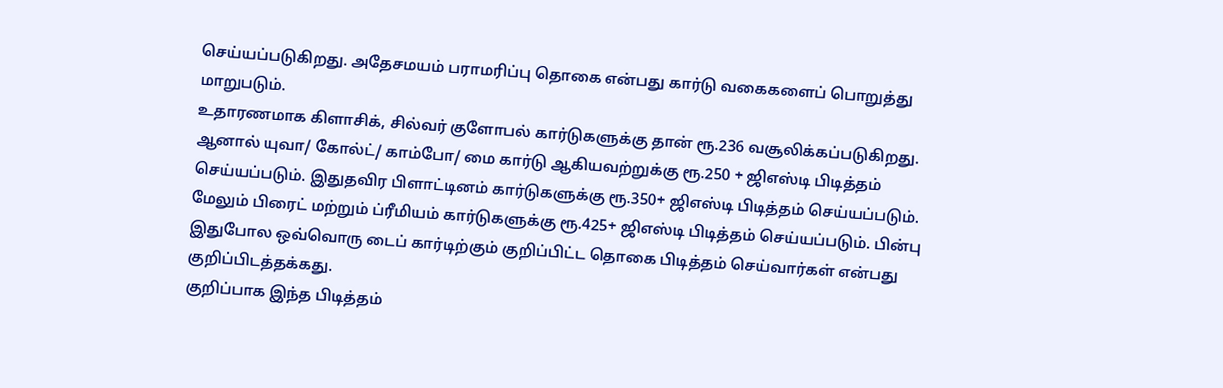செய்யப்படுகிறது. அதேசமயம் பராமரிப்பு தொகை என்பது கார்டு வகைகளைப் பொறுத்து மாறுபடும்.
உதாரணமாக கிளாசிக், சில்வர் குளோபல் கார்டுகளுக்கு தான் ரூ.236 வசூலிக்கப்படுகிறது. ஆனால் யுவா/ கோல்ட்/ காம்போ/ மை கார்டு ஆகியவற்றுக்கு ரூ.250 + ஜிஎஸ்டி பிடித்தம் செய்யப்படும். இதுதவிர பிளாட்டினம் கார்டுகளுக்கு ரூ.350+ ஜிஎஸ்டி பிடித்தம் செய்யப்படும். மேலும் பிரைட் மற்றும் ப்ரீமியம் கார்டுகளுக்கு ரூ.425+ ஜிஎஸ்டி பிடித்தம் செய்யப்படும். பின்பு இதுபோல ஒவ்வொரு டைப் கார்டிற்கும் குறிப்பிட்ட தொகை பிடித்தம் செய்வார்கள் என்பது குறிப்பிடத்தக்கது.
குறிப்பாக இந்த பிடித்தம்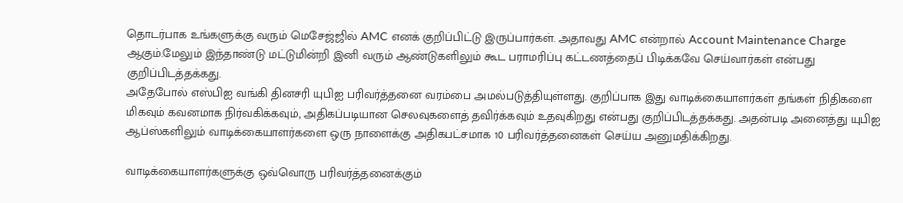தொடர்பாக உங்களுக்கு வரும் மெசேஜ்ஜில் AMC எனக் குறிப்பிட்டு இருப்பார்கள். அதாவது AMC என்றால் Account Maintenance Charge ஆகும்.மேலும் இந்தாண்டு மட்டுமின்றி இனி வரும் ஆண்டுகளிலும் கூட பராமரிப்பு கட்டணத்தைப் பிடிக்கவே செய்வார்கள் என்பது குறிப்பிடத்தக்கது.
அதேபோல் எஸ்பிஐ வங்கி தினசரி யுபிஐ பரிவர்த்தனை வரம்பை அமல்படுத்தியுள்ளது. குறிப்பாக இது வாடிக்கையாளர்கள் தங்கள் நிதிகளை மிகவும் கவனமாக நிர்வகிக்கவும், அதிகப்படியான செலவுகளைத் தவிர்க்கவும் உதவுகிறது என்பது குறிப்பிடத்தக்கது. அதன்படி அனைத்து யுபிஐ ஆப்ஸ்களிலும் வாடிக்கையாளர்களை ஒரு நாளைக்கு அதிகபட்சமாக 10 பரிவர்த்தனைகள் செய்ய அனுமதிக்கிறது.

வாடிக்கையாளர்களுக்கு ஒவ்வொரு பரிவர்த்தனைக்கும்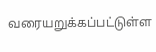வரையறுக்கப்பட்டுள்ள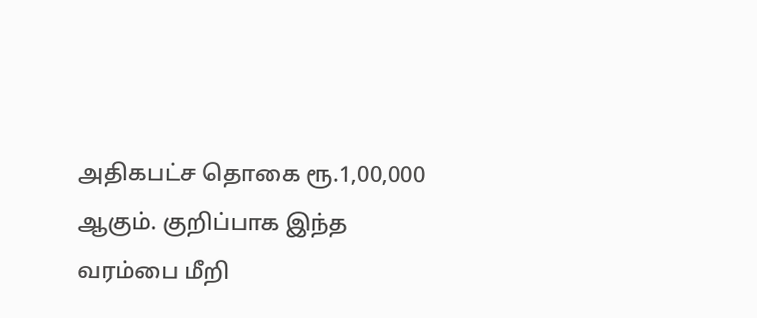அதிகபட்ச தொகை ரூ.1,00,000 ஆகும். குறிப்பாக இந்த வரம்பை மீறி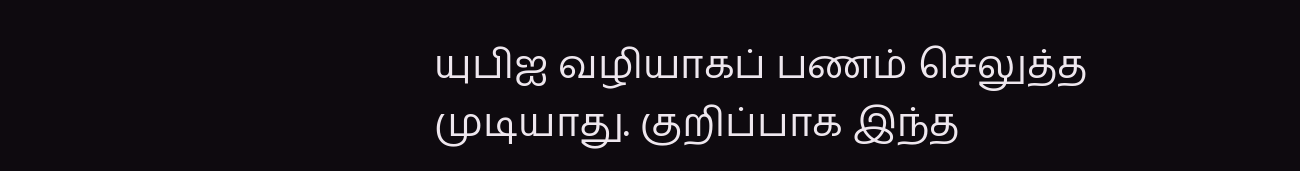யுபிஐ வழியாகப் பணம் செலுத்த முடியாது. குறிப்பாக இந்த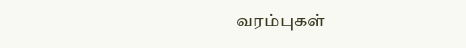வரம்புகள்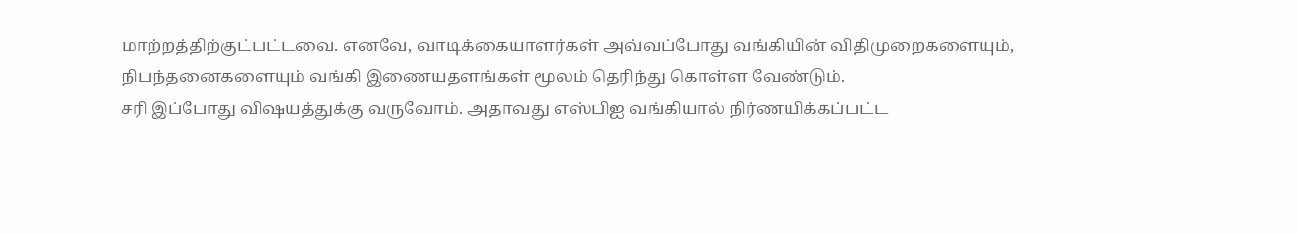மாற்றத்திற்குட்பட்டவை. எனவே, வாடிக்கையாளர்கள் அவ்வப்போது வங்கியின் விதிமுறைகளையும், நிபந்தனைகளையும் வங்கி இணையதளங்கள் மூலம் தெரிந்து கொள்ள வேண்டும்.
சரி இப்போது விஷயத்துக்கு வருவோம். அதாவது எஸ்பிஐ வங்கியால் நிர்ணயிக்கப்பட்ட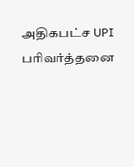அதிகபட்ச UPI பரிவர்த்தனை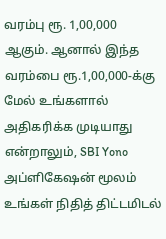வரம்பு ரூ. 1,00,000 ஆகும். ஆனால் இந்த வரம்பை ரூ.1,00,000-க்கு மேல் உங்களால் அதிகரிக்க முடியாது என்றாலும், SBI Yono அப்ளிகேஷன் மூலம் உங்கள் நிதித் திட்டமிடல்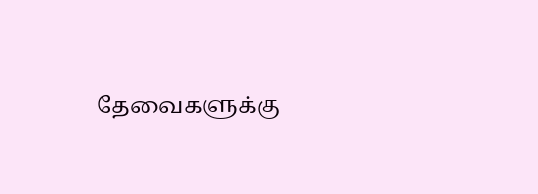தேவைகளுக்கு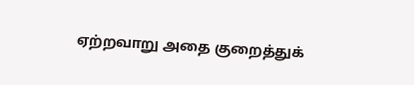ஏற்றவாறு அதை குறைத்துக்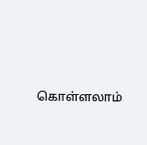கொள்ளலாம்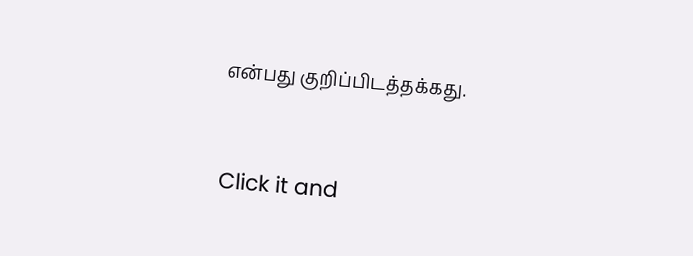என்பது குறிப்பிடத்தக்கது.


Click it and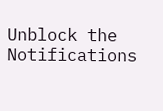Unblock the Notifications